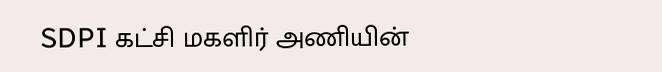SDPI கட்சி மகளிர் அணியின்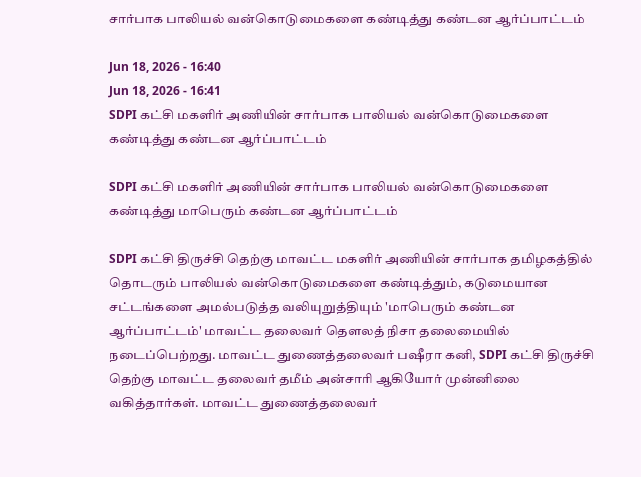சார்பாக பாலியல் வன்கொடுமைகளை கண்டித்து கண்டன ஆர்ப்பாட்டம்

Jun 18, 2026 - 16:40
Jun 18, 2026 - 16:41
SDPI கட்சி மகளிர் அணியின் சார்பாக பாலியல் வன்கொடுமைகளை கண்டித்து கண்டன ஆர்ப்பாட்டம்

SDPI கட்சி மகளிர் அணியின் சார்பாக பாலியல் வன்கொடுமைகளை கண்டித்து மாபெரும் கண்டன ஆர்ப்பாட்டம்

SDPI கட்சி திருச்சி தெற்கு மாவட்ட மகளிர் அணியின் சார்பாக தமிழகத்தில் தொடரும் பாலியல் வன்கொடுமைகளை கண்டித்தும், கடுமையான சட்டங்களை அமல்படுத்த வலியுறுத்தியும் 'மாபெரும் கண்டன ஆர்ப்பாட்டம்' மாவட்ட தலைவர் தெளலத் நிசா தலைமையில் நடைப்பெற்றது. மாவட்ட துணைத்தலைவர் பஷீரா கனி, SDPI கட்சி திருச்சி தெற்கு மாவட்ட தலைவர் தமீம் அன்சாரி ஆகியோர் முன்னிலை வகித்தார்கள். மாவட்ட துணைத்தலைவர்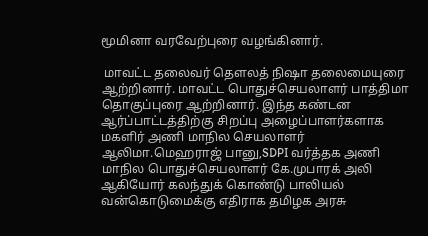மூமினா வரவேற்புரை வழங்கினார்.

 மாவட்ட தலைவர் தெளலத் நிஷா தலைமையுரை ஆற்றினார். மாவட்ட பொதுச்செயலாளர் பாத்திமா தொகுப்புரை ஆற்றினார். இந்த கண்டன ஆர்ப்பாட்டத்திற்கு சிறப்பு அழைப்பாளர்களாக மகளிர் அணி மாநில செயலாளர் ஆலிமா.மெஹராஜ் பானு,SDPI வர்த்தக அணி மாநில பொதுச்செயலாளர் கே.முபாரக் அலி ஆகியோர் கலந்துக் கொண்டு பாலியல் வன்கொடுமைக்கு எதிராக தமிழக அரசு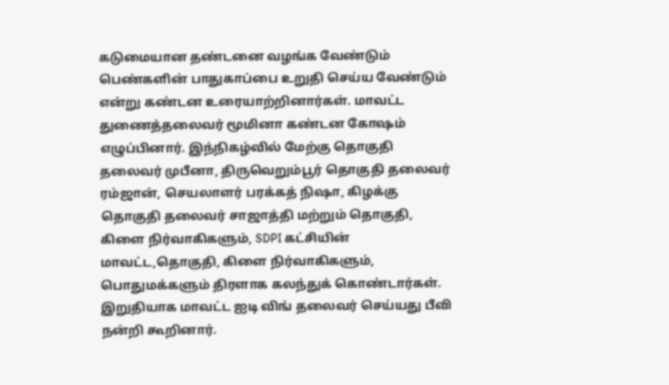கடுமையான தண்டனை வழங்க வேண்டும் பெண்களின் பாதுகாப்பை உறுதி செய்ய வேண்டும் என்று கண்டன உரையாற்றினார்கள். மாவட்ட துணைத்தலைவர் மூமினா கண்டன கோஷம் எழுப்பினார். இந்நிகழ்வில் மேற்கு தொகுதி தலைவர் முபீனா, திருவெறும்பூர் தொகுதி தலைவர் ரம்ஜான், செயலாளர் பரக்கத் நிஷா, கிழக்கு தொகுதி தலைவர் சாஜாத்தி மற்றும் தொகுதி, கிளை நிர்வாகிகளும், SDPI கட்சியின் மாவட்ட,தொகுதி, கிளை நிர்வாகிகளும், பொதுமக்களும் திரளாக கலந்துக் கொண்டார்கள். இறுதியாக மாவட்ட ஐடி விங் தலைவர் செய்யது பீவி நன்றி கூறினார்.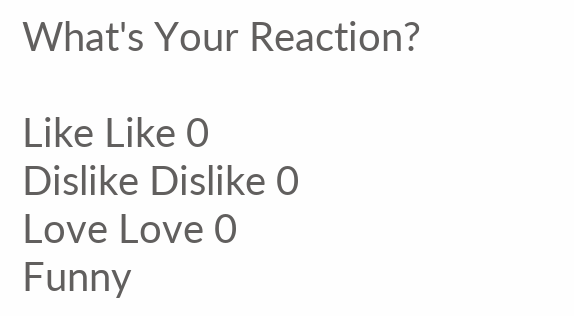What's Your Reaction?

Like Like 0
Dislike Dislike 0
Love Love 0
Funny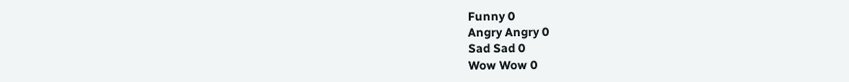Funny 0
Angry Angry 0
Sad Sad 0
Wow Wow 0